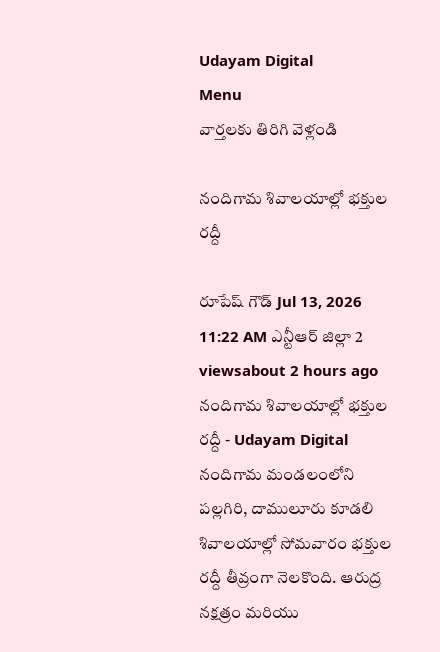Udayam Digital
Menu
వార్తలకు తిరిగి వెళ్లండి

నందిగామ శివాలయాల్లో భక్తుల రద్దీ

రూపేష్ గౌడ్ Jul 13, 2026 11:22 AM ఎన్టీఆర్ జిల్లా 2 viewsabout 2 hours ago
నందిగామ శివాలయాల్లో భక్తుల రద్దీ - Udayam Digital
నందిగామ మండలంలోని పల్లగిరి, దాములూరు కూడలి శివాలయాల్లో సోమవారం భక్తుల రద్దీ తీవ్రంగా నెలకొంది. ఆరుద్ర నక్షత్రం మరియు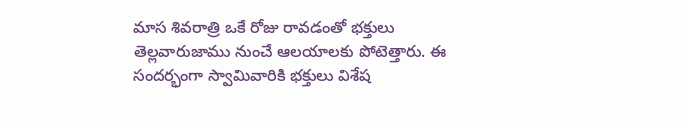మాస శివరాత్రి ఒకే రోజు రావడంతో భక్తులు తెల్లవారుజాము నుంచే ఆలయాలకు పోటెత్తారు. ఈ సందర్భంగా స్వామివారికి భక్తులు విశేష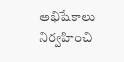అభిషేకాలు నిర్వహించి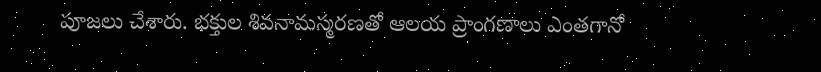పూజలు చేశారు. భక్తుల శివనామస్మరణతో ఆలయ ప్రాంగణాలు ఎంతగానో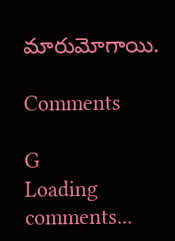మారుమోగాయి.

Comments

G
Loading comments...